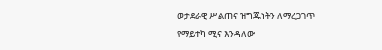ወታደራዊ ሥልጠና ዝግጁነትን ለማረጋገጥ የማይተካ ሚና እንዳለው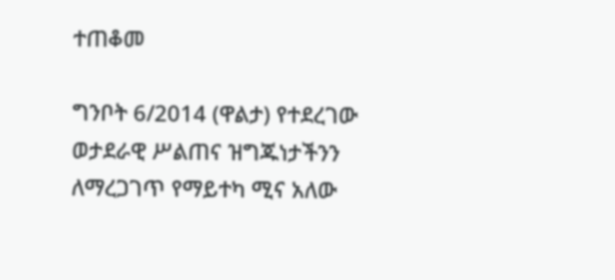ተጠቆመ

ግንቦት 6/2014 (ዋልታ) የተደረገው ወታደራዊ ሥልጠና ዝግጁነታችንን ለማረጋገጥ የማይተካ ሚና አለው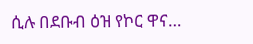ሲሉ በደቡብ ዕዝ የኮር ዋና…